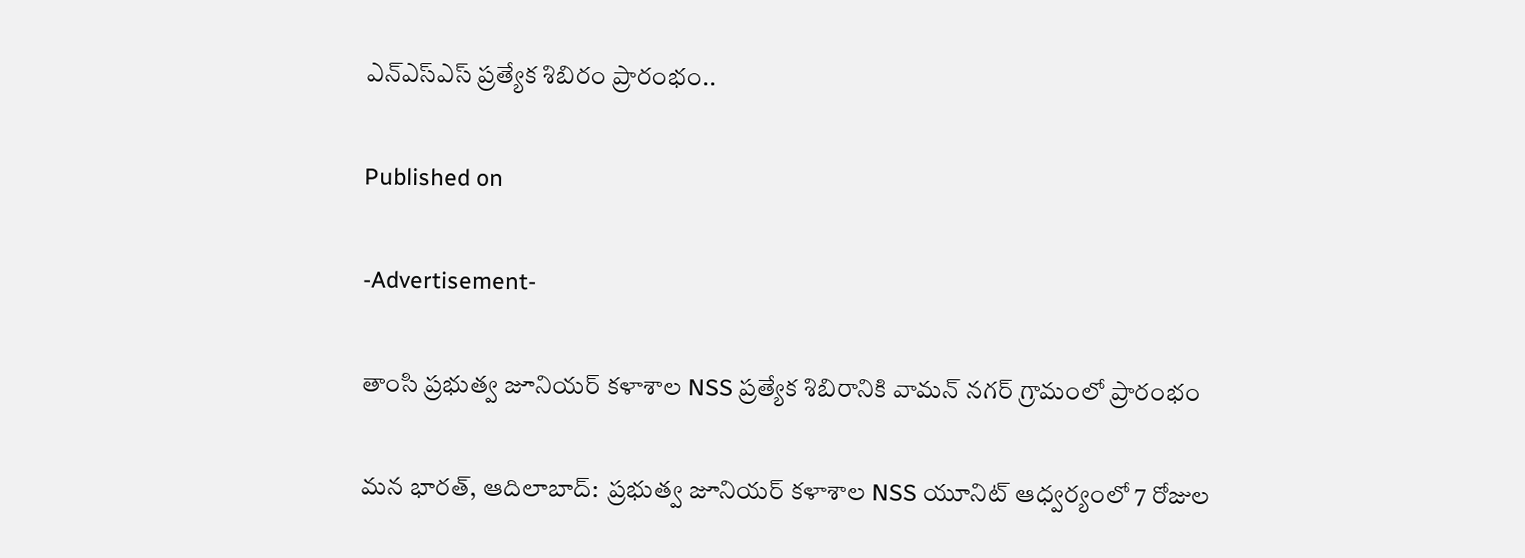ఎన్ఎస్ఎస్ ప్రత్యేక శిబిరం ప్రారంభం..

Published on

-Advertisement-

తాంసి ప్రభుత్వ జూనియర్ కళాశాల NSS ప్రత్యేక శిబిరానికి వామన్ నగర్ గ్రామంలో ప్రారంభం

మన భారత్, ఆదిలాబాద్:  ప్రభుత్వ జూనియర్ కళాశాల NSS యూనిట్ ఆధ్వర్యంలో 7 రోజుల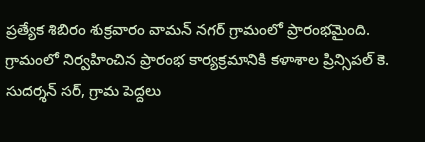ప్రత్యేక శిబిరం శుక్రవారం వామన్ నగర్ గ్రామంలో ప్రారంభమైంది. గ్రామంలో నిర్వహించిన ప్రారంభ కార్యక్రమానికి కళాశాల ప్రిన్సిపల్ కె. సుదర్శన్ సర్, గ్రామ పెద్దలు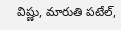విష్ణు, మారుతి పటేల్,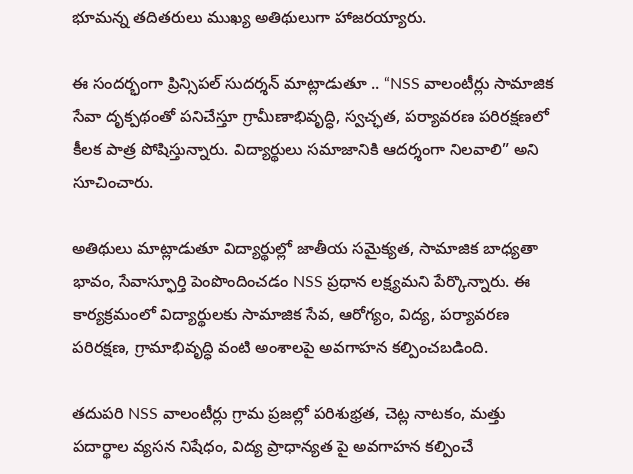భూమన్న తదితరులు ముఖ్య అతిథులుగా హాజరయ్యారు.

ఈ సందర్భంగా ప్రిన్సిపల్ సుదర్శన్ మాట్లాడుతూ .. “NSS వాలంటీర్లు సామాజిక సేవా దృక్పథంతో పనిచేస్తూ గ్రామీణాభివృద్ధి, స్వచ్ఛత, పర్యావరణ పరిరక్షణలో కీలక పాత్ర పోషిస్తున్నారు. విద్యార్థులు సమాజానికి ఆదర్శంగా నిలవాలి” అని సూచించారు.

అతిథులు మాట్లాడుతూ విద్యార్థుల్లో జాతీయ సమైక్యత, సామాజిక బాధ్యతా భావం, సేవాస్ఫూర్తి పెంపొందించడం NSS ప్రధాన లక్ష్యమని పేర్కొన్నారు. ఈ కార్యక్రమంలో విద్యార్థులకు సామాజిక సేవ, ఆరోగ్యం, విద్య, పర్యావరణ పరిరక్షణ, గ్రామాభివృద్ధి వంటి అంశాలపై అవగాహన కల్పించబడింది.

తదుపరి NSS వాలంటీర్లు గ్రామ ప్రజల్లో పరిశుభ్రత, చెట్ల నాటకం, మత్తు పదార్థాల వ్యసన నిషేధం, విద్య ప్రాధాన్యత పై అవగాహన కల్పించే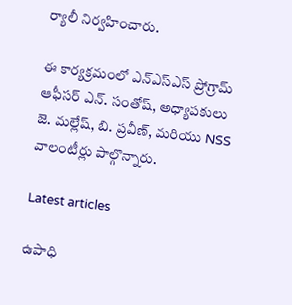ర్యాలీ నిర్వహించారు.

ఈ కార్యక్రమంలో ఎన్ఎస్ఎస్ ప్రోగ్రామ్ ఆఫీసర్ ఎన్. సంతోష్, అధ్యాపకులు జె. మల్లేష్, బి. ప్రవీణ్, మరియు NSS వాలంటీర్లు పాల్గొన్నారు.

Latest articles

ఉపాధి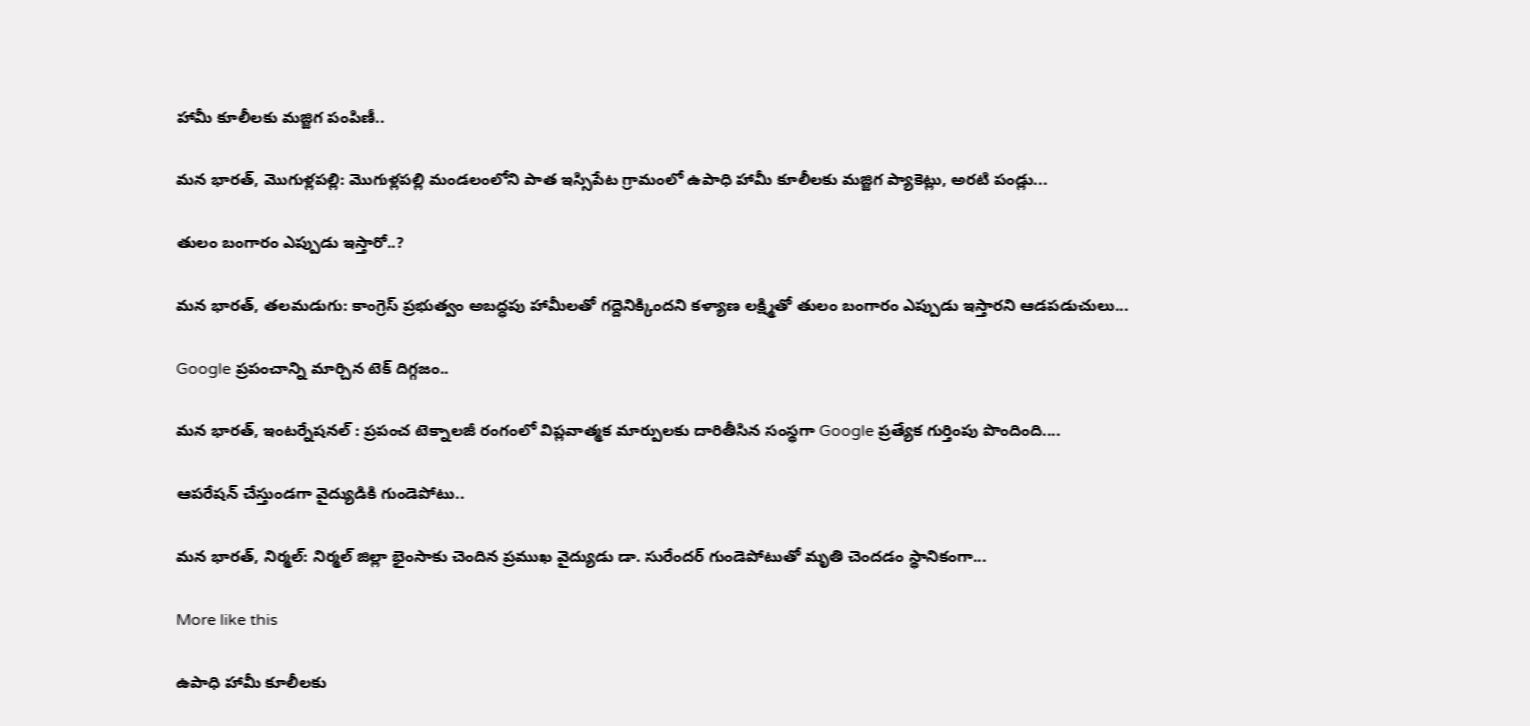హామీ కూలీలకు మజ్జిగ పంపిణీ..

మన భారత్, మొగుళ్లపల్లి: మొగుళ్లపల్లి మండలంలోని పాత ఇస్సిపేట గ్రామంలో ఉపాధి హామీ కూలీలకు మజ్జిగ ప్యాకెట్లు, అరటి పండ్లు...

తులం బంగారం ఎప్పుడు ఇస్తారో..?

మన భారత్, తలమడుగు: కాంగ్రెస్ ప్రభుత్వం అబద్ధపు హామీలతో గద్దెనిక్కిందని కళ్యాణ లక్ష్మితో తులం బంగారం ఎప్పుడు ఇస్తారని ఆడపడుచులు...

Google ప్రపంచాన్ని మార్చిన టెక్ దిగ్గజం..

మన భారత్, ఇంటర్నేషనల్ : ప్రపంచ టెక్నాలజీ రంగంలో విప్లవాత్మక మార్పులకు దారితీసిన సంస్థగా Google ప్రత్యేక గుర్తింపు పొందింది....

ఆపరేషన్ చేస్తుండగా వైద్యుడికి గుండెపోటు..

మన భారత్, నిర్మల్: నిర్మల్ జిల్లా భైంసాకు చెందిన ప్రముఖ వైద్యుడు డా. సురేందర్ గుండెపోటుతో మృతి చెందడం స్థానికంగా...

More like this

ఉపాధి హామీ కూలీలకు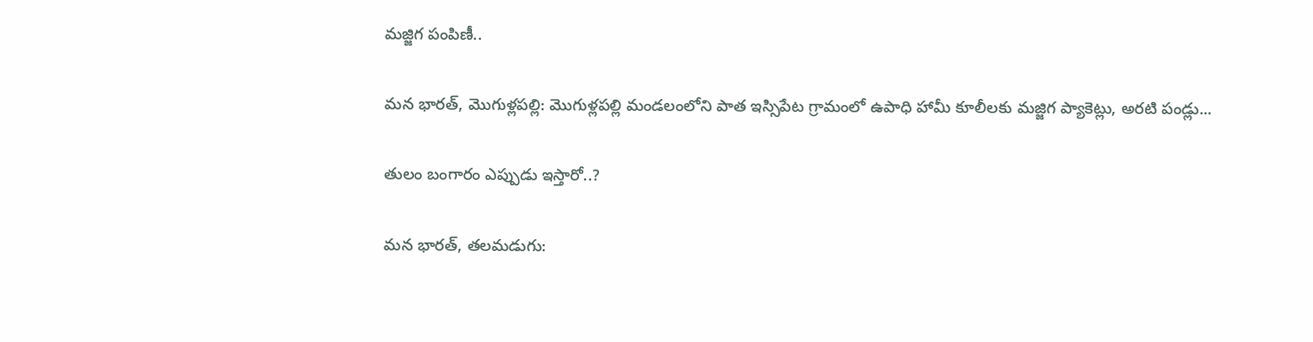మజ్జిగ పంపిణీ..

మన భారత్, మొగుళ్లపల్లి: మొగుళ్లపల్లి మండలంలోని పాత ఇస్సిపేట గ్రామంలో ఉపాధి హామీ కూలీలకు మజ్జిగ ప్యాకెట్లు, అరటి పండ్లు...

తులం బంగారం ఎప్పుడు ఇస్తారో..?

మన భారత్, తలమడుగు: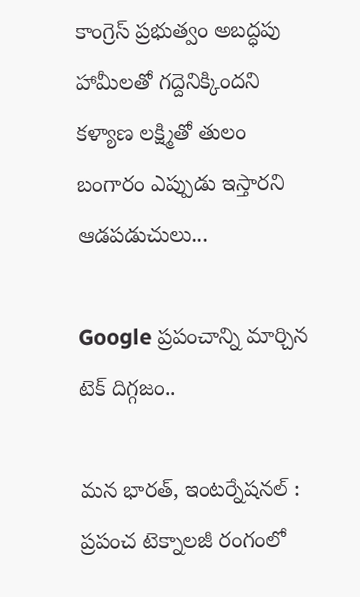కాంగ్రెస్ ప్రభుత్వం అబద్ధపు హామీలతో గద్దెనిక్కిందని కళ్యాణ లక్ష్మితో తులం బంగారం ఎప్పుడు ఇస్తారని ఆడపడుచులు...

Google ప్రపంచాన్ని మార్చిన టెక్ దిగ్గజం..

మన భారత్, ఇంటర్నేషనల్ : ప్రపంచ టెక్నాలజీ రంగంలో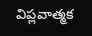విప్లవాత్మక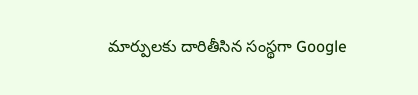మార్పులకు దారితీసిన సంస్థగా Google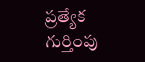ప్రత్యేక గుర్తింపు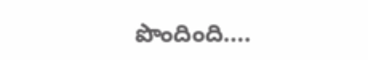పొందింది....